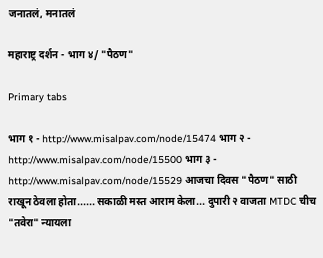जनातलं, मनातलं

महाराष्ट्र दर्शन - भाग ४/ "पैठण"

Primary tabs

भाग १ - http://www.misalpav.com/node/15474 भाग २ - http://www.misalpav.com/node/15500 भाग ३ - http://www.misalpav.com/node/15529 आजचा दिवस "पैठण" साठी राखून ठेवला होता...... सकाळी मस्त आराम केला... दुपारी २ वाजता MTDC चीच "तवेरा" न्यायला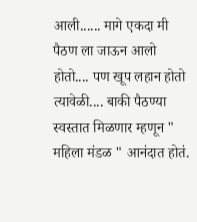आली...... मागे एकदा मी पैठण ला जाऊन आलो होतो.... पण खूप लहान होतो त्यावेळी.... बाकी पैठण्या स्वस्तात मिळणार म्हणून " महिला मंडळ " आनंदात होतं.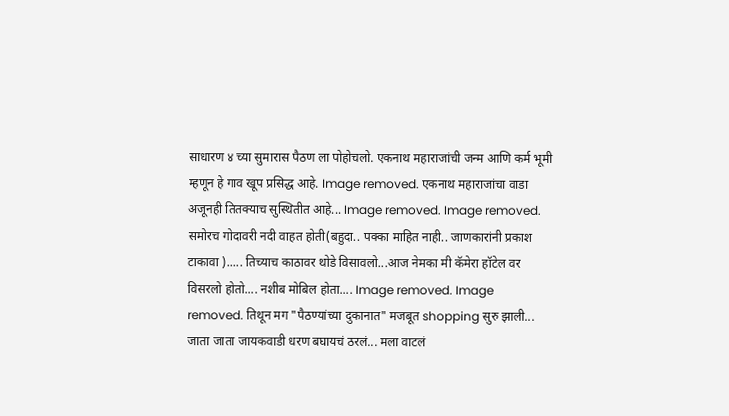साधारण ४ च्या सुमारास पैठण ला पोहोचलो. एकनाथ महाराजांची जन्म आणि कर्म भूमी म्हणून हे गाव खूप प्रसिद्ध आहे. Image removed. एकनाथ महाराजांचा वाडा अजूनही तितक्याच सुस्थितीत आहे... Image removed. Image removed. समोरच गोदावरी नदी वाहत होती(बहुदा.. पक्का माहित नाही.. जाणकारांनी प्रकाश टाकावा )..... तिच्याच काठावर थोडे विसावलो...आज नेमका मी कॅमेरा हॉटेल वर विसरलो होतो.... नशीब मोबिल होता.... Image removed. Image removed. तिथून मग "पैठण्यांच्या दुकानात" मजबूत shopping सुरु झाली... जाता जाता जायकवाडी धरण बघायचं ठरलं... मला वाटलं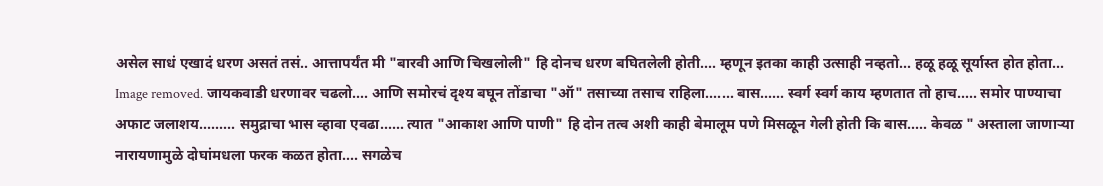असेल साधं एखादं धरण असतं तसं.. आत्तापर्यंत मी "बारवी आणि चिखलोली" हि दोनच धरण बघितलेली होती.... म्हणून इतका काही उत्साही नव्हतो... हळू हळू सूर्यास्त होत होता... Image removed. जायकवाडी धरणावर चढलो.... आणि समोरचं दृश्य बघून तोंडाचा "ऑ" तसाच्या तसाच राहिला....... बास...... स्वर्ग स्वर्ग काय म्हणतात तो हाच..... समोर पाण्याचा अफाट जलाशय......... समुद्राचा भास व्हावा एवढा...... त्यात "आकाश आणि पाणी" हि दोन तत्व अशी काही बेमालूम पणे मिसळून गेली होती कि बास..... केवळ " अस्ताला जाणाऱ्या नारायणामुळे दोघांमधला फरक कळत होता.... सगळेच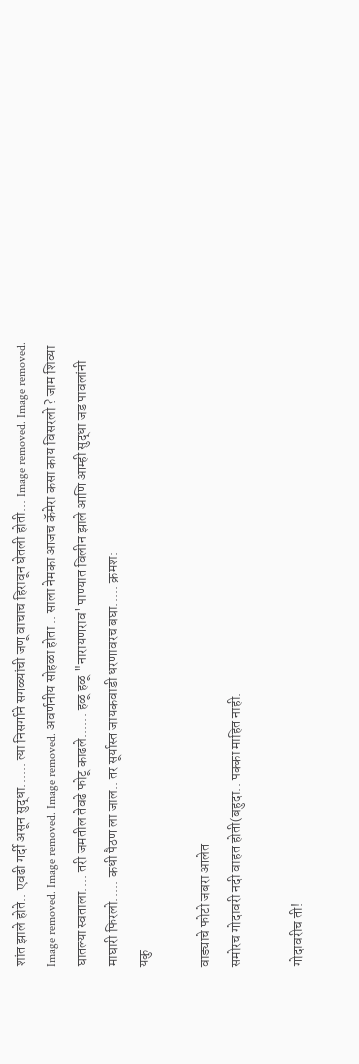शांत झाले होते.. एवढी गर्दी असून सुद्धा...... त्या निसर्गाने सगळ्यांची जणू वाचाच हिरावून घेतली होती... Image removed. Image removed. Image removed. Image removed. Image removed. अवर्णनीय सोहळा होता .. साला नेमका आजच कॅमेरा कसा काय विसरलो ? जाम शिव्या घातल्या स्वताला.... तरी जमतील तेवढे फोटू काढले...... हळू हळू "नारायणराव' पाण्यात विलीन झाले आणि आम्ही सुद्धा जड पावलांनी माघारी फिरलो..... कधी पैठण ला जाल.. तर सूर्यास्त जायकवाडी धरणावरच बघा..... क्रमश:
यकु

वाड्याचे फोटो जबरा आलेत
समोरच गोदावरी नदी वाहत होती(बहुदा.. पक्का माहित नाही.

गोदावरीच ती!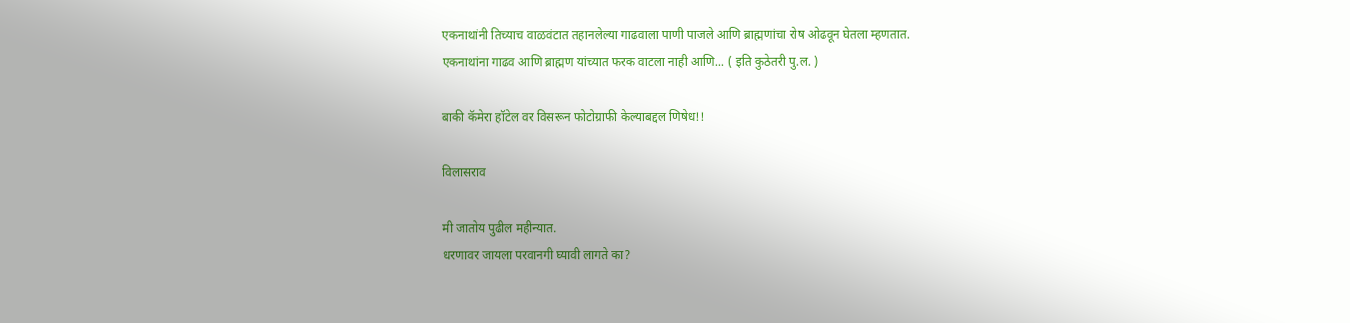एकनाथांनी तिच्याच वाळवंटात तहानलेल्या गाढवाला पाणी पाजले आणि ब्राह्मणांचा रोष ओढवून घेतला म्हणतात.
एकनाथांना गाढव आणि ब्राह्मण यांच्यात फरक वाटला नाही आणि... ( इति कुठेतरी पु.ल. )

बाकी कॅमेरा हॉटेल वर विसरून फोटोग्राफी केल्याबद्दल णिषेध!!

विलासराव

मी जातोय पुढील महीन्यात.
धरणावर जायला परवानगी घ्यावी लागते का?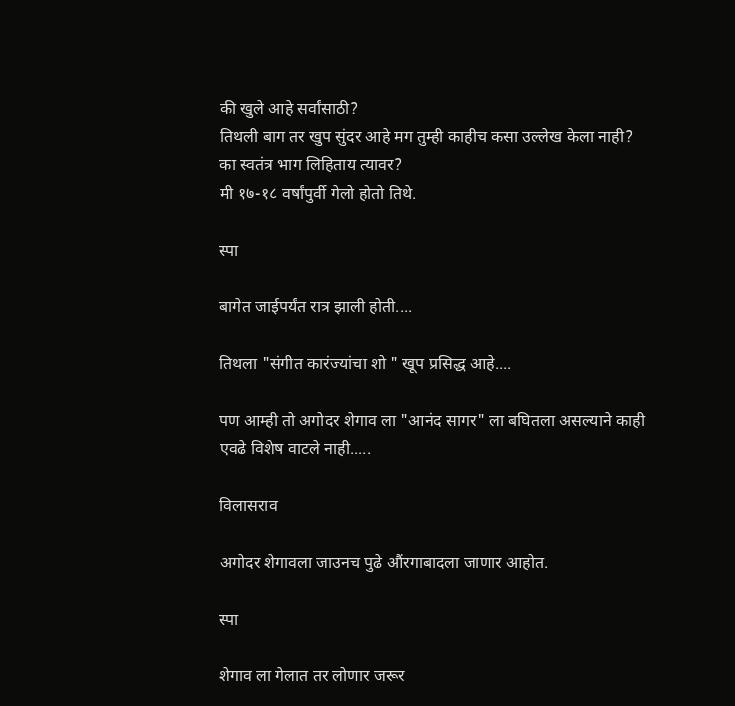की खुले आहे सर्वांसाठी?
तिथली बाग तर खुप सुंदर आहे मग तुम्ही काहीच कसा उल्लेख केला नाही?
का स्वतंत्र भाग लिहिताय त्यावर?
मी १७-१८ वर्षांपुर्वी गेलो होतो तिथे.

स्पा

बागेत जाईपर्यंत रात्र झाली होती....

तिथला "संगीत कारंज्यांचा शो " खूप प्रसिद्ध आहे....

पण आम्ही तो अगोदर शेगाव ला "आनंद सागर" ला बघितला असल्याने काही एवढे विशेष वाटले नाही.....

विलासराव

अगोदर शेगावला जाउनच पुढे औंरगाबादला जाणार आहोत.

स्पा

शेगाव ला गेलात तर लोणार जरूर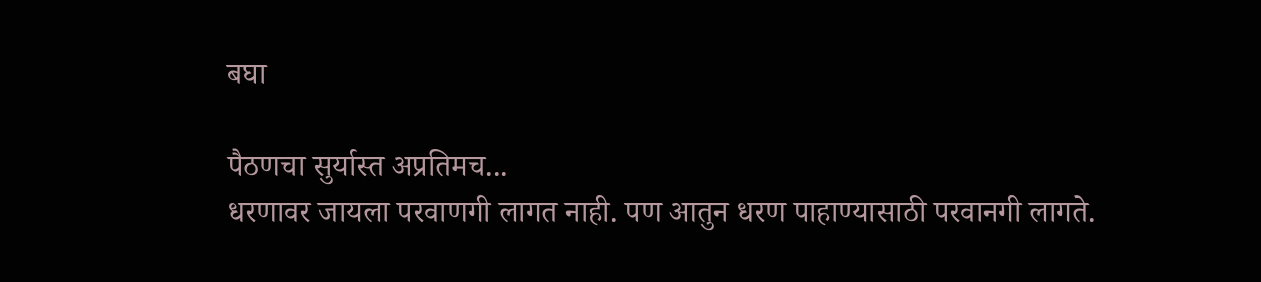बघा

पैठणचा सुर्यास्त अप्रतिमच...
धरणावर जायला परवाणगी लागत नाही. पण आतुन धरण पाहाण्यासाठी परवानगी लागते.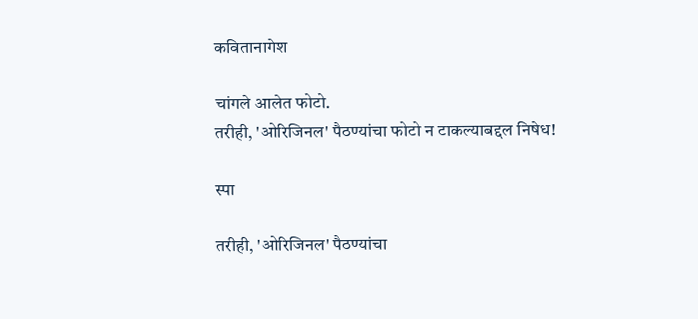कवितानागेश

चांगले आलेत फोटो.
तरीही, 'ओरिजिनल' पैठण्यांचा फोटो न टाकल्याबद्दल निषेध!

स्पा

तरीही, 'ओरिजिनल' पैठण्यांचा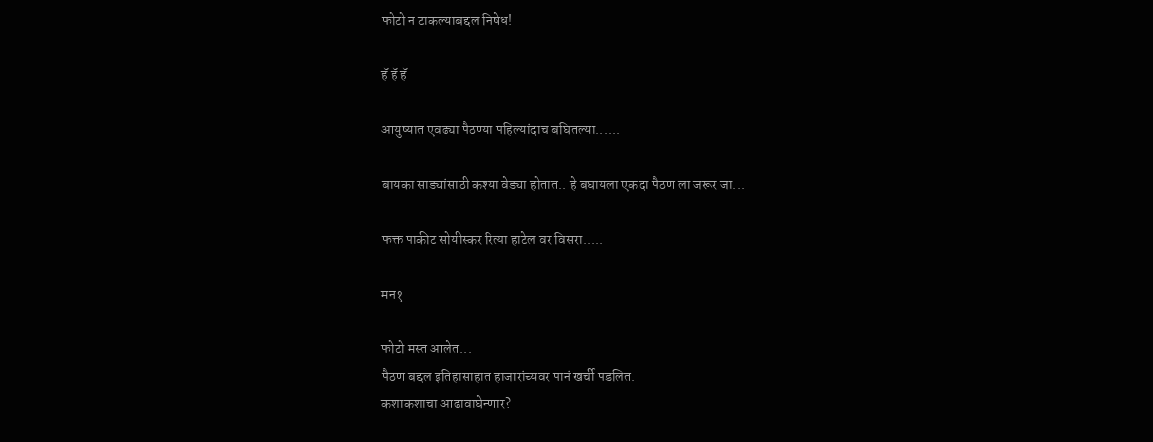फोटो न टाकल्याबद्दल निषेध!

हॅ हॅ हॅ

आयुष्यात एवढ्या पैठण्या पहिल्यांदाच बघितल्या......

बायका साड्यांसाठी कश्या वेड्या होतात.. हे बघायला एकदा पैठण ला जरूर जा...

फक्त पाकीट सोयीस्कर रित्या हाटेल वर विसरा.....

मन१

फोटो मस्त आलेत...
पैठण बद्दल इतिहासाहात हाजारांच्यवर पानं खर्ची पडलित.
कशाकशाचा आढावाघेन्णार?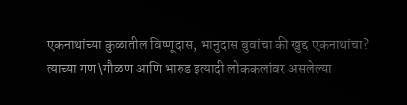एकनाथांच्या कुळातील विष्णूदास, भानुदास बुवांचा की खुद्द एकनाथांचा?
त्याच्या गण\गौळण आणि भारुड इत्यादी लोककलांवर असलेल्या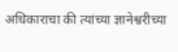अधिकाराचा की त्यांच्या ज्ञानेश्वरीच्या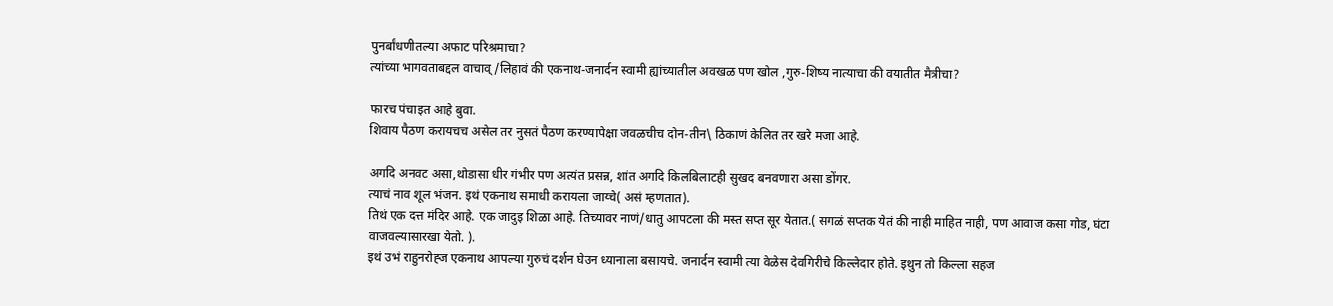पुनर्बांधणीतल्या अफाट परिश्रमाचा?
त्यांच्या भागवताबद्दल वाचाव्/लिहावं की एकनाथ-जनार्दन स्वामी ह्यांच्यातील अवखळ पण खोल ,गुरु-शिष्य नात्याचा की वयातीत मैत्रीचा?

फारच पंचाइत आहे बुवा.
शिवाय पैठण करायचच असेल तर नुसतं पैठण करण्यापेक्षा जवळचीच दोन-तीन\ ठिकाणं केलित तर खरे मजा आहे.

अगदि अनवट असा,थोडासा धीर गंभीर पण अत्यंत प्रसन्न, शांत अगदि किलबिलाटही सुखद बनवणारा असा डोंगर.
त्याचं नाव शूल भंजन. इथं एकनाथ समाधी करायला जाय्चे( असं म्हणतात).
तिथं एक दत्त मंदिर आहे. एक जादुइ शिळा आहे. तिच्यावर नाणं/धातु आपटला की मस्त सप्त सूर येतात.( सगळं सप्तक येतं की नाही माहित नाही, पण आवाज कसा गोड, घंटा वाजवल्यासारखा येतो. ).
इथं उभं राहुनरोह्ज एकनाथ आपल्या गुरुचं दर्शन घेउन ध्यानाला बसायचे. जनार्दन स्वामी त्या वेळेस देवगिरीचे किल्लेदार होते. इथुन तो किल्ला सहज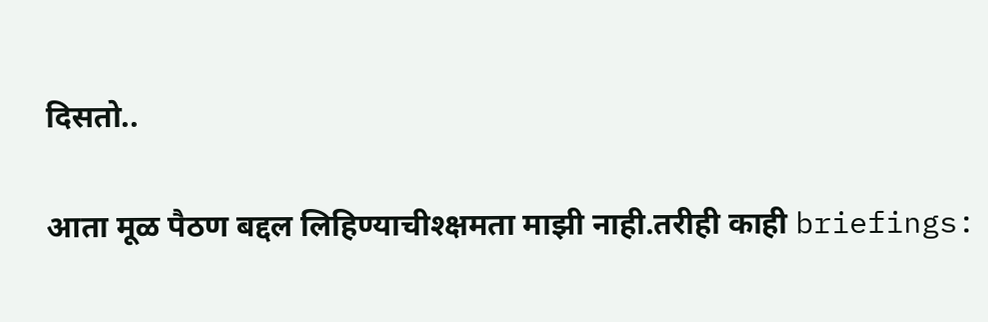दिसतो..

आता मूळ पैठण बद्दल लिहिण्याचीश्क्षमता माझी नाही.तरीही काही briefings: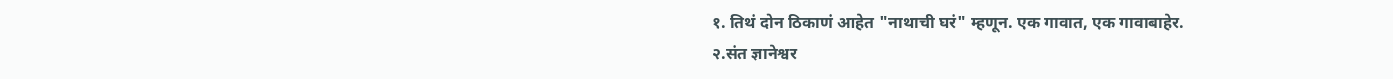१. तिथं दोन ठिकाणं आहेत "नाथाची घरं" म्हणून. एक गावात, एक गावाबाहेर.
२.संत ज्ञानेश्वर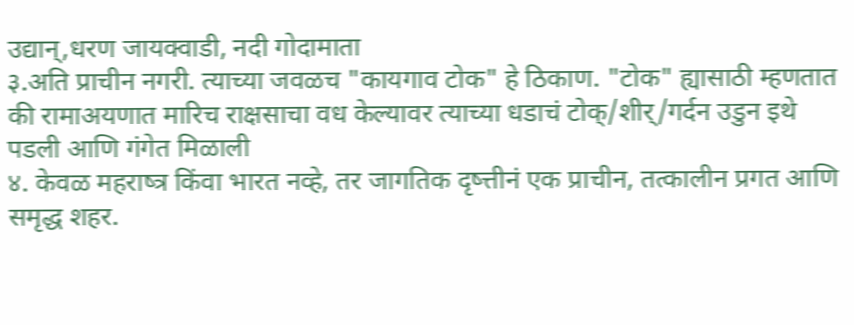उद्यान्,धरण जायक्वाडी, नदी गोदामाता
३.अति प्राचीन नगरी. त्याच्या जवळच "कायगाव टोक" हे ठिकाण. "टोक" ह्यासाठी म्हणतात की रामाअयणात मारिच राक्षसाचा वध केल्यावर त्याच्या धडाचं टोक्/शीर्/गर्दन उडुन इथे पडली आणि गंगेत मिळाली
४. केवळ महराष्त्र किंवा भारत नव्हे, तर जागतिक दृष्त्तीनं एक प्राचीन, तत्कालीन प्रगत आणि समृद्ध शहर.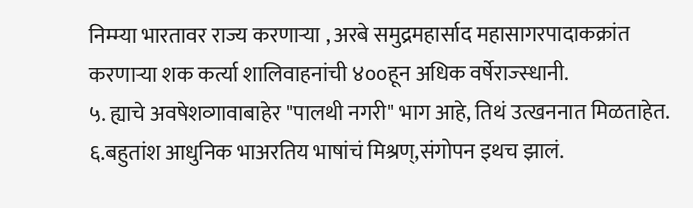निम्म्या भारतावर राज्य करणार्‍या , अरबे समुद्रमहार्साद महासागरपादाकक्रांत करणार्‍या शक कर्त्या शालिवाहनांची ४००हून अधिक वर्षेराज्स्धानी.
५. ह्याचे अवषेशव्गावाबाहेर "पालथी नगरी" भाग आहे, तिथं उत्खननात मिळताहेत.
६.बहुतांश आधुनिक भाअरतिय भाषांचं मिश्रण्,संगोपन इथच झालं.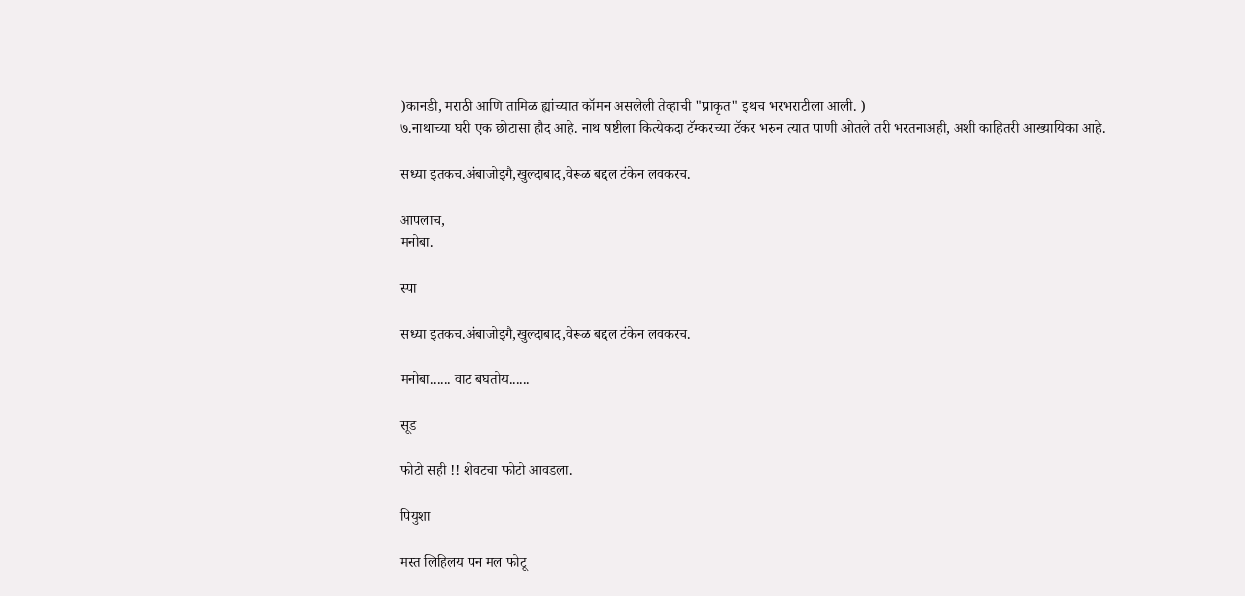)कानडी, मराठी आणि तामिळ ह्यांच्यात कॉमन असलेली तेव्हाची "प्राकृत" इथच भरभराटीला आली. )
७.नाथाच्या घरी एक छोटासा हौद आहे. नाथ षष्टीला कित्येकदा टॅम्करच्या टॅकर भरुन त्यात पाणी ओतले तरी भरतनाअही, अशी काहितरी आख्यायिका आहे.

सध्या इतकच.अंबाजोइगै,खुल्दाबाद,वेरूळ बद्दल टंकेन लवकरच.

आपलाच,
मनोबा.

स्पा

सध्या इतकच.अंबाजोइगै,खुल्दाबाद,वेरूळ बद्दल टंकेन लवकरच.

मनोबा...... वाट बघतोय......

सूड

फोटो सही !! शेवटचा फोटो आवडला.

पियुशा

मस्त लिहिलय पन मल फोटू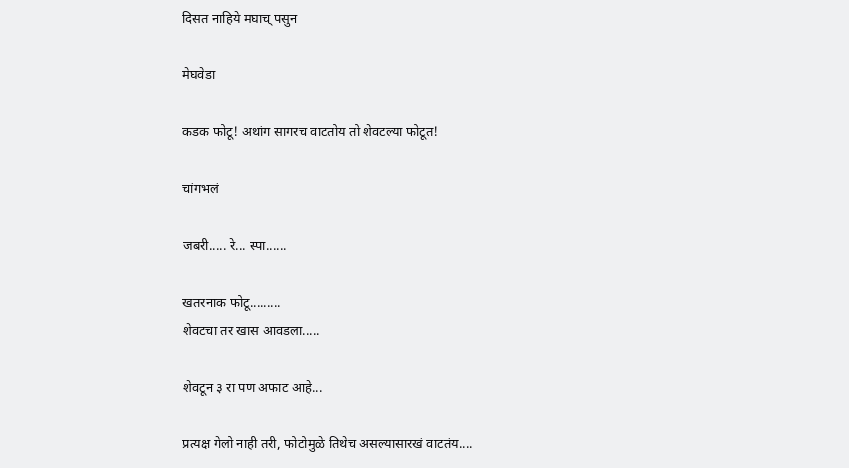दिसत नाहिये मघाच् पसुन

मेघवेडा

कडक फोटू! अथांग सागरच वाटतोय तो शेवटल्या फोटूत!

चांगभलं

जबरी..... रे... स्पा......

खतरनाक फोटू.........
शेवटचा तर खास आवडला.....

शेवटून ३ रा पण अफाट आहे...

प्रत्यक्ष गेलो नाही तरी, फोटोमुळे तिथेच असल्यासारखं वाटतंय....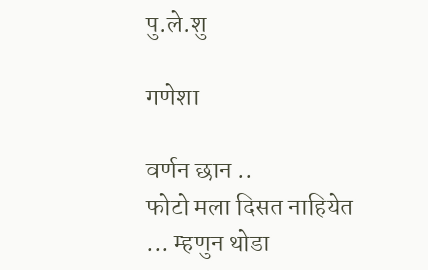पु.ले.शु

गणेशा

वर्णन छान ..
फोटो मला दिसत नाहियेत ... म्हणुन थोडा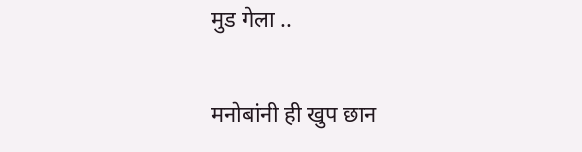मुड गेला ..

मनोबांनी ही खुप छान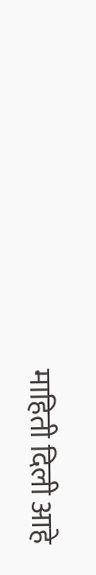माहिती दिली आहे